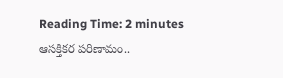Reading Time: 2 minutes
ఆసక్తికర పరిణామం..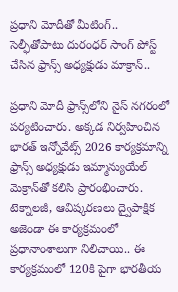ప్రధాని మోదీతో మీటింగ్.. సెల్ఫీతోపాటు దురంధర్ సాంగ్ పోస్ట్ చేసిన ఫ్రాన్స్ అధ్యక్షుడు మాక్రాన్..

ప్రధాని మోదీ ఫ్రాన్స్‌లోని నైస్ నగరంలో పర్యటించారు. అక్కడ నిర్వహించిన భారత్ ఇన్నోవేట్స్ 2026 కార్యక్రమాన్ని ఫ్రాన్స్‌ అధ్యక్షుడు ఇమ్మాన్యుయేల్ మెక్రాన్‌తో కలిసి ప్రారంభించారు. టెక్నాలజీ, ఆవిష్కరణలు ద్వైపాక్షిక అజెండా ఈ కార్యక్రమంలో ప్రధానాంశాలుగా నిలిచాయి.. ఈ కార్యక్రమంలో 120కి పైగా భారతీయ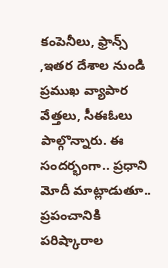కంపెనీలు, ఫ్రాన్స్ ,ఇతర దేశాల నుండి ప్రముఖ వ్యాపార వేత్తలు, సీఈఓలు పాల్గొన్నారు. ఈ సందర్భంగా.. ప్రధాని మోదీ మాట్లాడుతూ.. ప్రపంచానికి పరిష్కారాల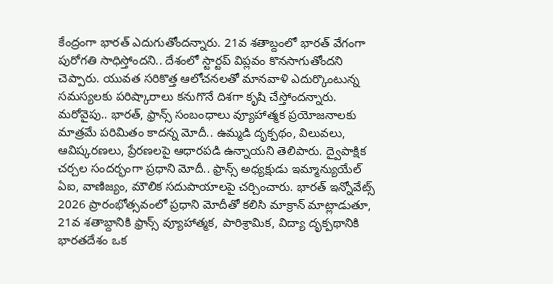కేంద్రంగా భారత్ ఎదుగుతోందన్నారు. 21వ శతాబ్దంలో భారత్ వేగంగా పురోగతి సాధిస్తోందని.. దేశంలో స్టార్టప్ విప్లవం కొనసాగుతోందని చెప్పారు. యువత సరికొత్త ఆలోచనలతో మానవాళి ఎదుర్కొంటున్న సమస్యలకు పరిష్కారాలు కనుగొనే దిశగా కృషి చేస్తోందన్నారు. మరోవైపు.. భారత్, ఫ్రాన్స్ సంబంధాలు వ్యూహాత్మక ప్రయోజనాలకు మాత్రమే పరిమితం కాదన్న మోదీ.. ఉమ్మడి దృక్పథం, విలువలు, ఆవిష్కరణలు, ప్రేరణలపై ఆధారపడి ఉన్నాయని తెలిపారు. ద్వైపాక్షిక చర్చల సందర్భంగా ప్రధాని మోదీ.. ఫ్రాన్స్‌ అధ్యక్షుడు ఇమ్మాన్యుయేల్ ఏఐ, వాణిజ్యం, మౌలిక సదుపాయాలపై చర్చించారు. భారత్ ఇన్నోవేట్స్ 2026 ప్రారంభోత్సవంలో ప్రధాని మోదీతో కలిసి మాక్రాన్ మాట్లాడుతూ, 21వ శతాబ్దానికి ఫ్రాన్స్ వ్యూహాత్మక, పారిశ్రామిక, విద్యా దృక్పథానికి భారతదేశం ఒక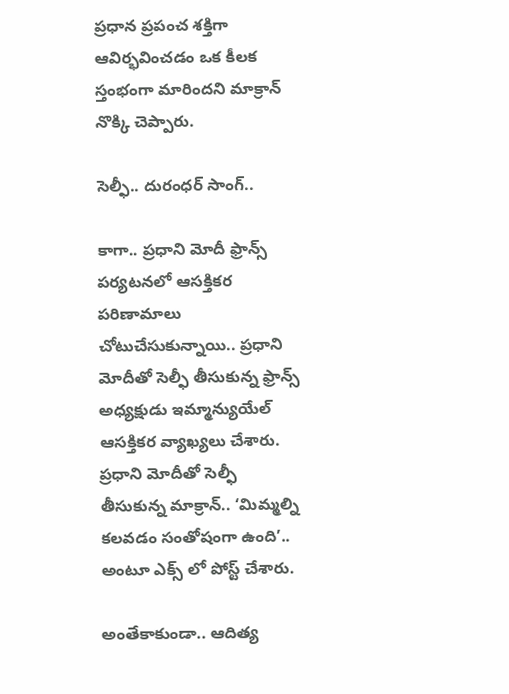ప్రధాన ప్రపంచ శక్తిగా ఆవిర్భవించడం ఒక కీలక స్తంభంగా మారిందని మాక్రాన్ నొక్కి చెప్పారు.

సెల్ఫీ.. దురంధర్ సాంగ్..

కాగా.. ప్రధాని మోదీ ఫ్రాన్స్ పర్యటనలో ఆసక్తికర పరిణామాలు చోటుచేసుకున్నాయి.. ప్రధాని మోదీతో సెల్ఫీ తీసుకున్న ఫ్రాన్స్‌ అధ్యక్షుడు ఇమ్మాన్యుయేల్ ఆసక్తికర వ్యాఖ్యలు చేశారు. ప్రధాని మోదీతో సెల్ఫీ తీసుకున్న మాక్రాన్.. ‘మిమ్మల్ని కలవడం సంతోషంగా ఉంది’.. అంటూ ఎక్స్ లో పోస్ట్ చేశారు.

అంతేకాకుండా.. ఆదిత్య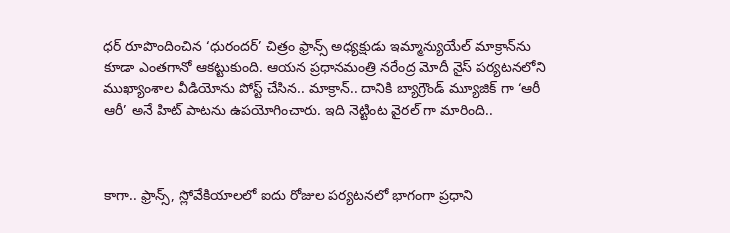ధర్ రూపొందించిన ‘ధురందర్’ చిత్రం ఫ్రాన్స్ అధ్యక్షుడు ఇమ్మాన్యుయేల్ మాక్రాన్‌ను కూడా ఎంతగానో ఆకట్టుకుంది. ఆయన ప్రధానమంత్రి నరేంద్ర మోదీ నైస్ పర్యటనలోని ముఖ్యాంశాల వీడియోను పోస్ట్ చేసిన.. మాక్రాన్.. దానికి బ్యాగ్రౌండ్ మ్యూజిక్ గా ‘ఆరీ ఆరీ’ అనే హిట్ పాటను ఉపయోగించారు. ఇది నెట్టింట వైరల్ గా మారింది..



కాగా.. ఫ్రాన్స్, స్లోవేకియాలలో ఐదు రోజుల పర్యటనలో భాగంగా ప్రధాని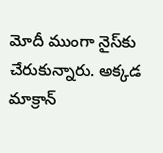మోదీ ముంగా నైస్‌కు చేరుకున్నారు. అక్కడ మాక్రాన్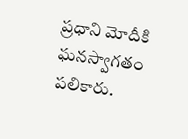ప్రధాని మోదీకి ఘనస్వాగతం పలికారు.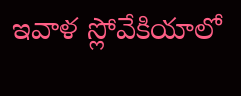ఇవాళ స్లోవేకియాలో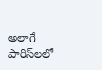అలాగే పారిస్‌లలో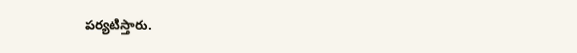పర్యటిస్తారు.